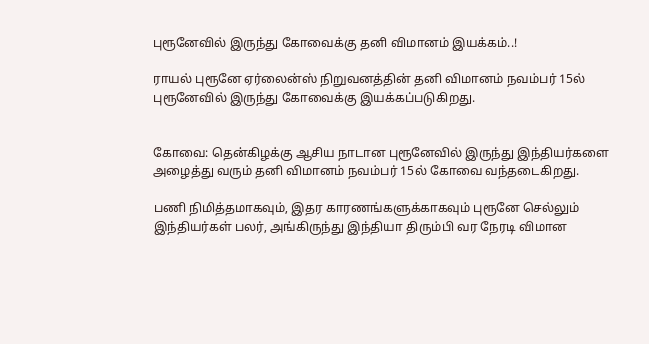புரூனேவில் இருந்து கோவைக்கு தனி விமானம் இயக்கம்..!

ராயல் புரூனே ஏர்லைன்ஸ் நிறுவனத்தின் தனி விமானம் நவம்பர் 15ல் புரூனேவில் இருந்து கோவைக்கு இயக்கப்படுகிறது.


கோவை: தென்கிழக்கு ஆசிய நாடான புரூனேவில் இருந்து இந்தியர்களை அழைத்து வரும் தனி விமானம் நவம்பர் 15ல் கோவை வந்தடைகிறது.

பணி நிமித்தமாகவும், இதர காரணங்களுக்காகவும் புரூனே செல்லும் இந்தியர்கள் பலர், அங்கிருந்து இந்தியா திரும்பி வர நேரடி விமான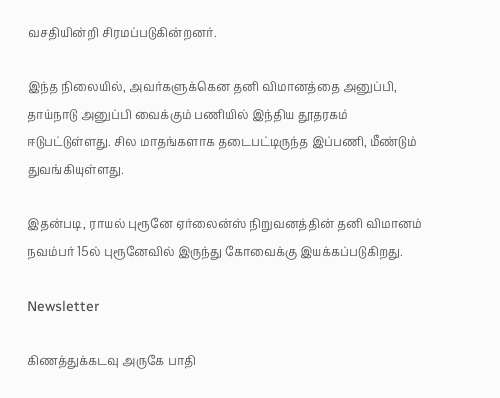வசதியின்றி சிரமப்படுகின்றனர்.

இந்த நிலையில், அவர்களுக்கென தனி விமானத்தை அனுப்பி, தாய்நாடு அனுப்பி வைக்கும் பணியில் இந்திய தூதரகம் ஈடுபட்டுள்ளது. சில மாதங்களாக தடைபட்டிருந்த இப்பணி, மீண்டும் துவங்கியுள்ளது.

இதன்படி, ராயல் புரூனே ஏர்லைன்ஸ் நிறுவனத்தின் தனி விமானம் நவம்பர் 15ல் புரூனேவில் இருந்து கோவைக்கு இயக்கப்படுகிறது.

Newsletter

கிணத்துக்கடவு அருகே பாதி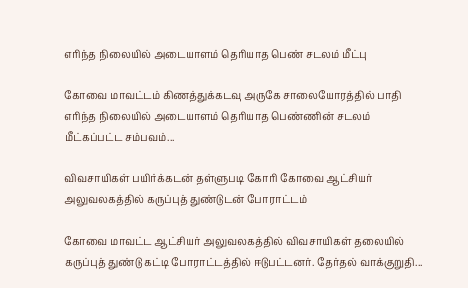எரிந்த நிலையில் அடையாளம் தெரியாத பெண் சடலம் மீட்பு

கோவை மாவட்டம் கிணத்துக்கடவு அருகே சாலையோரத்தில் பாதி எரிந்த நிலையில் அடையாளம் தெரியாத பெண்ணின் சடலம் மீட்கப்பட்ட சம்பவம்...

விவசாயிகள் பயிர்க்கடன் தள்ளுபடி கோரி கோவை ஆட்சியர் அலுவலகத்தில் கருப்புத் துண்டுடன் போராட்டம்

கோவை மாவட்ட ஆட்சியர் அலுவலகத்தில் விவசாயிகள் தலையில் கருப்புத் துண்டு கட்டி போராட்டத்தில் ஈடுபட்டனர். தேர்தல் வாக்குறுதி...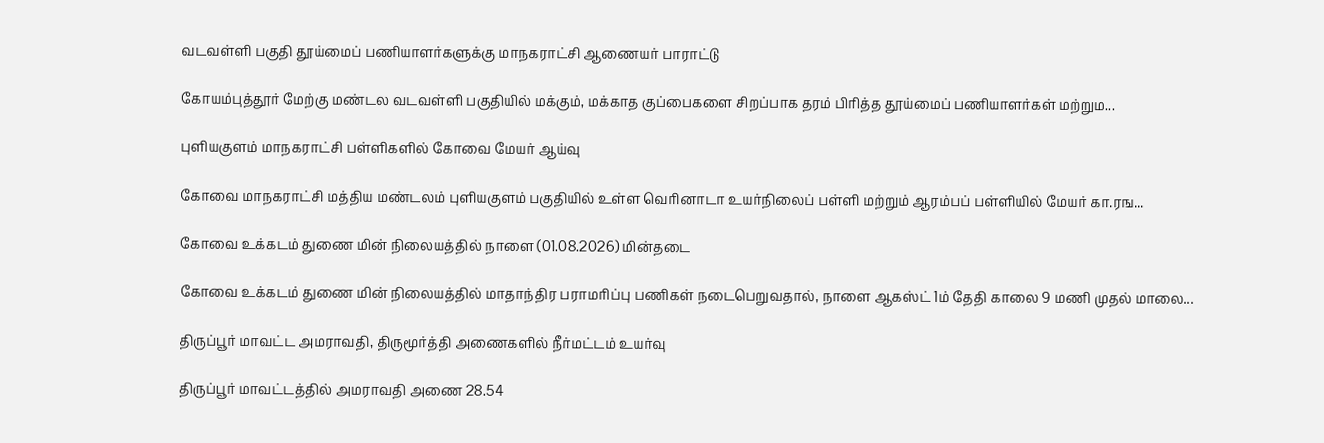வடவள்ளி பகுதி தூய்மைப் பணியாளர்களுக்கு மாநகராட்சி ஆணையர் பாராட்டு

கோயம்புத்தூர் மேற்கு மண்டல வடவள்ளி பகுதியில் மக்கும், மக்காத குப்பைகளை சிறப்பாக தரம் பிரித்த தூய்மைப் பணியாளர்கள் மற்றும...

புளியகுளம் மாநகராட்சி பள்ளிகளில் கோவை மேயர் ஆய்வு

கோவை மாநகராட்சி மத்திய மண்டலம் புளியகுளம் பகுதியில் உள்ள வெரினாடா உயர்நிலைப் பள்ளி மற்றும் ஆரம்பப் பள்ளியில் மேயர் கா.ரங...

கோவை உக்கடம் துணை மின் நிலையத்தில் நாளை (01.08.2026) மின்தடை

கோவை உக்கடம் துணை மின் நிலையத்தில் மாதாந்திர பராமரிப்பு பணிகள் நடைபெறுவதால், நாளை ஆகஸ்ட் 1ம் தேதி காலை 9 மணி முதல் மாலை...

திருப்பூர் மாவட்ட அமராவதி, திருமூர்த்தி அணைகளில் நீர்மட்டம் உயர்வு

திருப்பூர் மாவட்டத்தில் அமராவதி அணை 28.54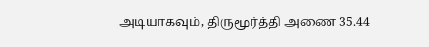அடியாகவும், திருமூர்த்தி அணை 35.44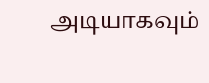அடியாகவும்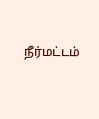நீர்மட்டம்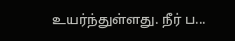உயர்ந்துள்ளது. நீர் ப...